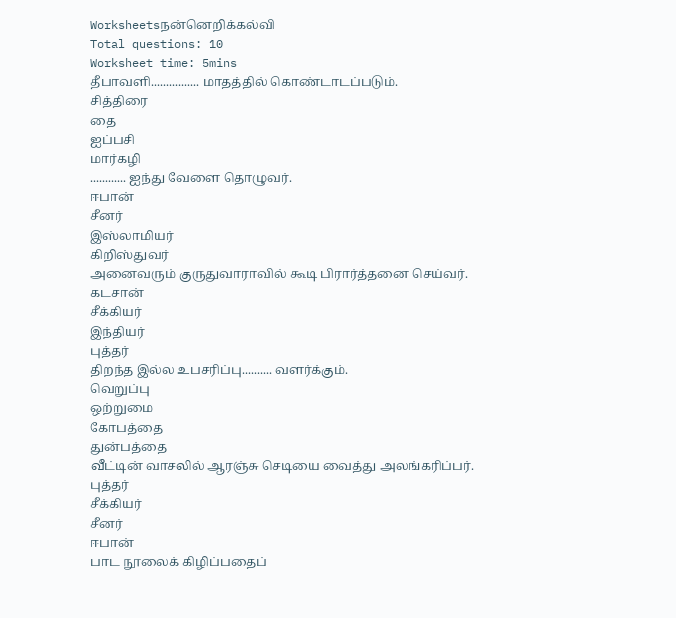Worksheetsநன்னெறிக்கல்வி
Total questions: 10
Worksheet time: 5mins
தீபாவளி................ மாதத்தில் கொண்டாடப்படும்.
சித்திரை
தை
ஐப்பசி
மார்கழி
............ ஐந்து வேளை தொழுவர்.
ஈபான்
சீனர்
இஸ்லாமியர்
கிறிஸ்துவர்
அனைவரும் குருதுவாராவில் கூடி பிரார்த்தனை செய்வர்.
கடசான்
சீக்கியர்
இந்தியர்
புத்தர்
திறந்த இல்ல உபசரிப்பு.......... வளர்க்கும்.
வெறுப்பு
ஒற்றுமை
கோபத்தை
துன்பத்தை
வீட்டின் வாசலில் ஆரஞ்சு செடியை வைத்து அலங்கரிப்பர்.
புத்தர்
சீக்கியர்
சீனர்
ஈபான்
பாட நூலைக் கிழிப்பதைப்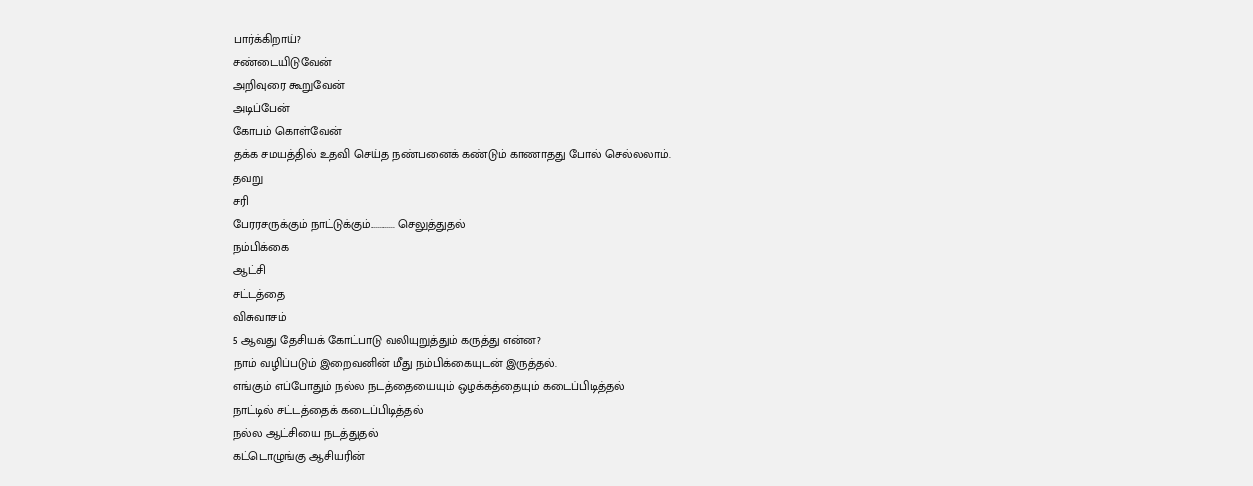பார்க்கிறாய்?
சண்டையிடுவேன்
அறிவுரை கூறுவேன்
அடிப்பேன்
கோபம் கொள்வேன்
தக்க சமயத்தில் உதவி செய்த நண்பனைக் கண்டும் காணாதது போல் செல்லலாம்.
தவறு
சரி
பேரரசருக்கும் நாட்டுக்கும்............. செலுத்துதல்
நம்பிக்கை
ஆட்சி
சட்டத்தை
விசுவாசம்
5 ஆவது தேசியக் கோட்பாடு வலியுறுத்தும் கருத்து என்ன?
நாம் வழிப்படும் இறைவனின் மீது நம்பிக்கையுடன் இருத்தல்.
எங்கும் எப்போதும் நல்ல நடத்தையையும் ஒழக்கத்தையும் கடைப்பிடித்தல்
நாட்டில் சட்டத்தைக் கடைப்பிடித்தல்
நல்ல ஆட்சியை நடத்துதல்
கட்டொழுங்கு ஆசியரின்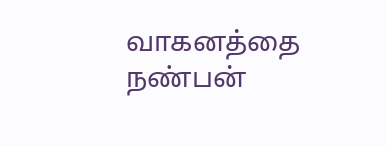வாகனத்தை நண்பன்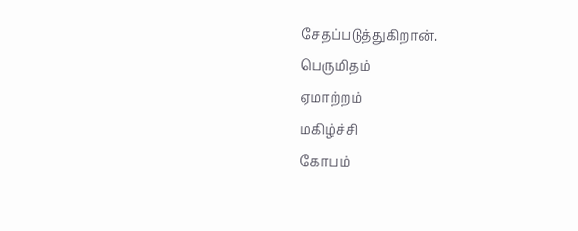சேதப்படுத்துகிறான்.
பெருமிதம்
ஏமாற்றம்
மகிழ்ச்சி
கோபம்